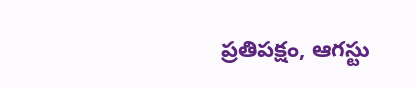ప్రతిపక్షం, ఆగస్టు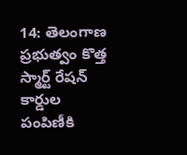14: తెలంగాణ ప్రభుత్వం కొత్త స్మార్ట్ రేషన్ కార్డుల పంపిణీకి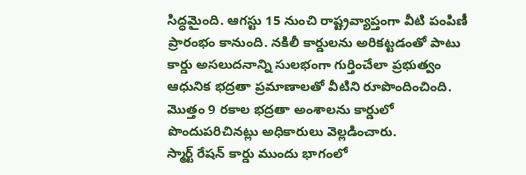సిద్ధమైంది. ఆగస్టు 15 నుంచి రాష్ట్రవ్యాప్తంగా వీటి పంపిణీ ప్రారంభం కానుంది. నకిలీ కార్డులను అరికట్టడంతో పాటు కార్డు అసలుదనాన్ని సులభంగా గుర్తించేలా ప్రభుత్వం ఆధునిక భద్రతా ప్రమాణాలతో వీటిని రూపొందించింది. మొత్తం 9 రకాల భద్రతా అంశాలను కార్డులో పొందుపరిచినట్లు అధికారులు వెల్లడించారు.
స్మార్ట్ రేషన్ కార్డు ముందు భాగంలో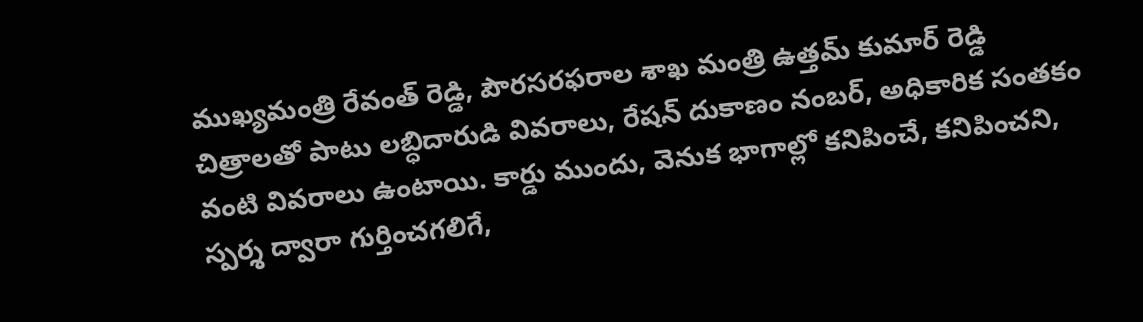ముఖ్యమంత్రి రేవంత్ రెడ్డి, పౌరసరఫరాల శాఖ మంత్రి ఉత్తమ్ కుమార్ రెడ్డి చిత్రాలతో పాటు లబ్ధిదారుడి వివరాలు, రేషన్ దుకాణం నంబర్, అధికారిక సంతకం వంటి వివరాలు ఉంటాయి. కార్డు ముందు, వెనుక భాగాల్లో కనిపించే, కనిపించని, స్పర్శ ద్వారా గుర్తించగలిగే,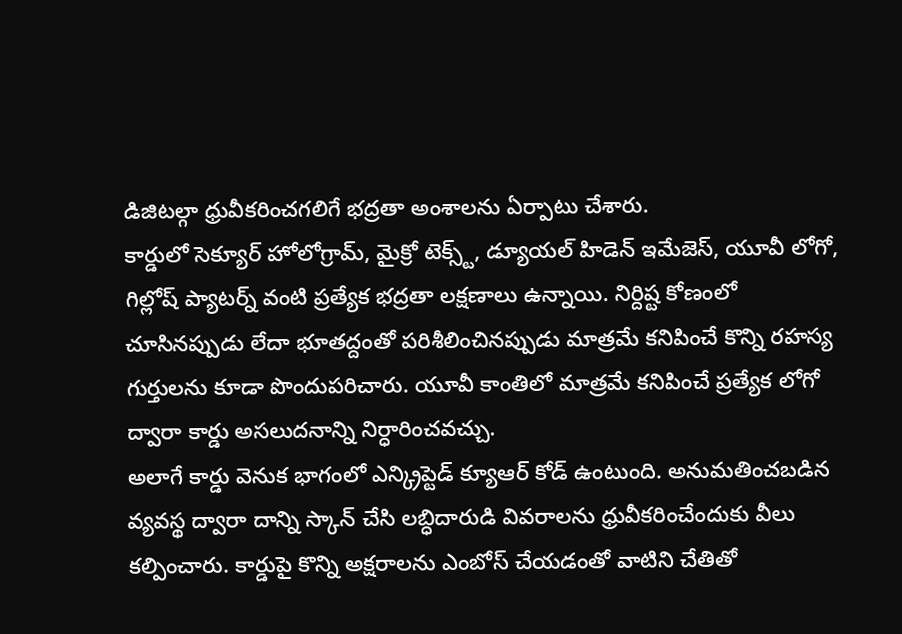డిజిటల్గా ధ్రువీకరించగలిగే భద్రతా అంశాలను ఏర్పాటు చేశారు.
కార్డులో సెక్యూర్ హోలోగ్రామ్, మైక్రో టెక్స్ట్, డ్యూయల్ హిడెన్ ఇమేజెస్, యూవీ లోగో, గిల్లోష్ ప్యాటర్న్ వంటి ప్రత్యేక భద్రతా లక్షణాలు ఉన్నాయి. నిర్దిష్ట కోణంలో చూసినప్పుడు లేదా భూతద్దంతో పరిశీలించినప్పుడు మాత్రమే కనిపించే కొన్ని రహస్య గుర్తులను కూడా పొందుపరిచారు. యూవీ కాంతిలో మాత్రమే కనిపించే ప్రత్యేక లోగో ద్వారా కార్డు అసలుదనాన్ని నిర్ధారించవచ్చు.
అలాగే కార్డు వెనుక భాగంలో ఎన్క్రిప్టెడ్ క్యూఆర్ కోడ్ ఉంటుంది. అనుమతించబడిన వ్యవస్థ ద్వారా దాన్ని స్కాన్ చేసి లబ్ధిదారుడి వివరాలను ధ్రువీకరించేందుకు వీలు కల్పించారు. కార్డుపై కొన్ని అక్షరాలను ఎంబోస్ చేయడంతో వాటిని చేతితో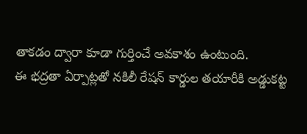తాకడం ద్వారా కూడా గుర్తించే అవకాశం ఉంటుంది.
ఈ భద్రతా ఏర్పాట్లతో నకిలీ రేషన్ కార్డుల తయారీకి అడ్డుకట్ట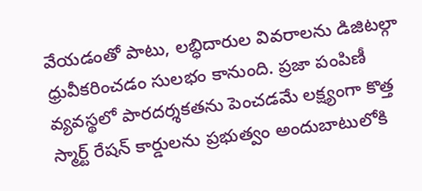వేయడంతో పాటు, లబ్ధిదారుల వివరాలను డిజిటల్గా ధ్రువీకరించడం సులభం కానుంది. ప్రజా పంపిణీ వ్యవస్థలో పారదర్శకతను పెంచడమే లక్ష్యంగా కొత్త స్మార్ట్ రేషన్ కార్డులను ప్రభుత్వం అందుబాటులోకి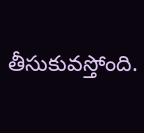తీసుకువస్తోంది.